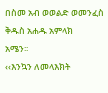በስመ አብ ወወልድ ወመንፈስ ቅዱስ አሐዱ አምላክ
አሜን፡፡
‹‹እንኳን ለመላእክት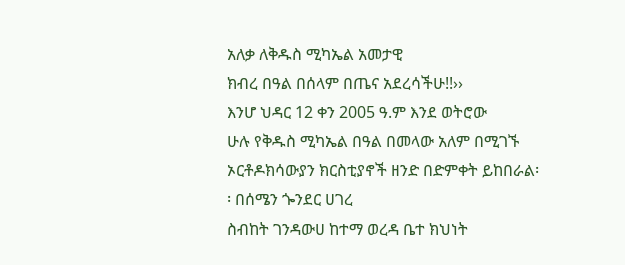አለቃ ለቅዱስ ሚካኤል አመታዊ
ክብረ በዓል በሰላም በጤና አደረሳችሁ!!››
እንሆ ህዳር 12 ቀን 2005 ዓ.ም እንደ ወትሮው
ሁሉ የቅዱስ ሚካኤል በዓል በመላው አለም በሚገኙ ኦርቶዶክሳውያን ክርስቲያኖች ዘንድ በድምቀት ይከበራል፡፡ በሰሜን ጐንደር ሀገረ
ስብከት ገንዳውሀ ከተማ ወረዳ ቤተ ክህነት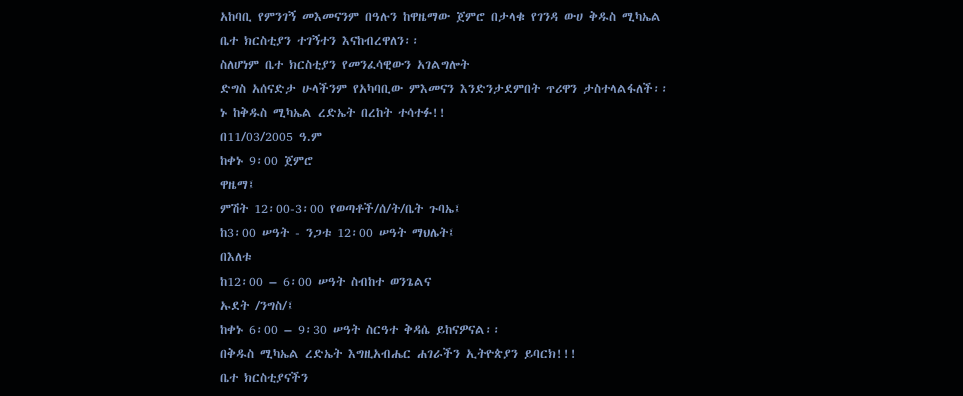አከባቢ የምንገኝ መእመናንም በዓሉን ከዋዜማው ጀምሮ በታላቁ የገንዳ ውሀ ቅዱስ ሚካኤል
ቤተ ክርስቲያን ተገኝተን እናከብረዋለን፡፡
ስለሆነም ቤተ ክርስቲያን የመንፈሳዊውን አገልግሎት
ድግስ አሰናድታ ሁላችንም የአካባቢው ምእመናን እንድንታደምበት ጥሪዋን ታስተላልፋለች፡፡
ኑ ከቅዱስ ሚካኤል ረድኤት በረከት ተሳተፉ!!
በ11/03/2005 ዓ.ም
ከቀኑ 9፡00 ጀምሮ
ዋዜማ፤
ምሽት 12፡00-3፡00 የወጣቶች/ሰ/ት/ቤት ጉባኤ፤
ከ3፡00 ሠዓት - ንጋቱ 12፡00 ሠዓት ማህሌት፤
በእለቱ
ከ12፡00 – 6፡00 ሠዓት ስብከተ ወንጌልና
ኡደት /ንግስ/፤
ከቀኑ 6፡00 – 9፡30 ሠዓት ስርዓተ ቅዳሴ ይከናዎናል፡፡
በቅዱስ ሚካኤል ረድኤት እግዚአብሔር ሐገራችን ኢትዮጵያን ይባርክ!!!
ቤተ ክርስቲያናችን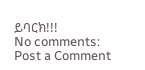ይባርክ!!!
No comments:
Post a Comment